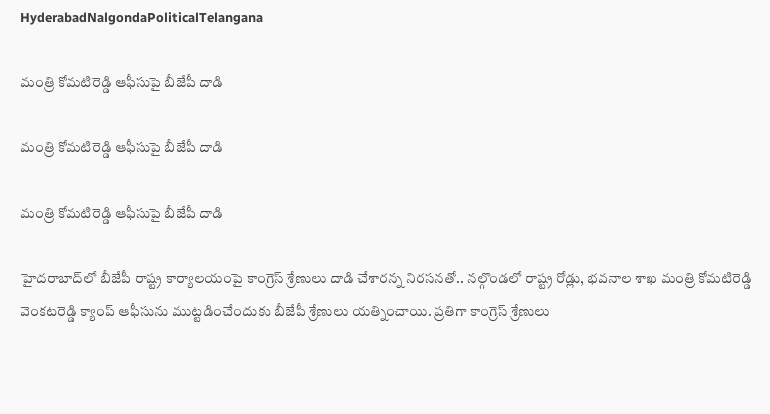HyderabadNalgondaPoliticalTelangana

మంత్రి కోమటిరెడ్డి ఆఫీసుపై బీజేపీ దాడి

మంత్రి కోమటిరెడ్డి ఆఫీసుపై బీజేపీ దాడి

మంత్రి కోమటిరెడ్డి ఆఫీసుపై బీజేపీ దాడి

హైదరాబాద్‌లో బీజేపీ రాష్ట్ర కార్యాలయంపై కాంగ్రెస్‌ శ్రేణులు దాడి చేశారన్న నిరసనతో.. నల్గొండలో రాష్ట్ర రోడ్లు, భవనాల శాఖ మంత్రి కోమటిరెడ్డి వెంకటరెడ్డి క్యాంప్‌ ఆఫీసును ముట్టడించేందుకు బీజేపీ శ్రేణులు యత్నించాయి. ప్రతిగా కాంగ్రెస్‌ శ్రేణులు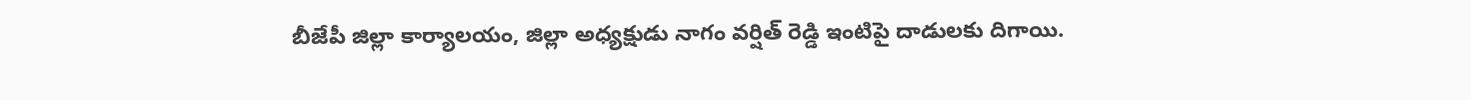బీజేపీ జిల్లా కార్యాలయం, జిల్లా అధ్యక్షుడు నాగం వర్షిత్‌ రెడ్డి ఇంటిపై దాడులకు దిగాయి.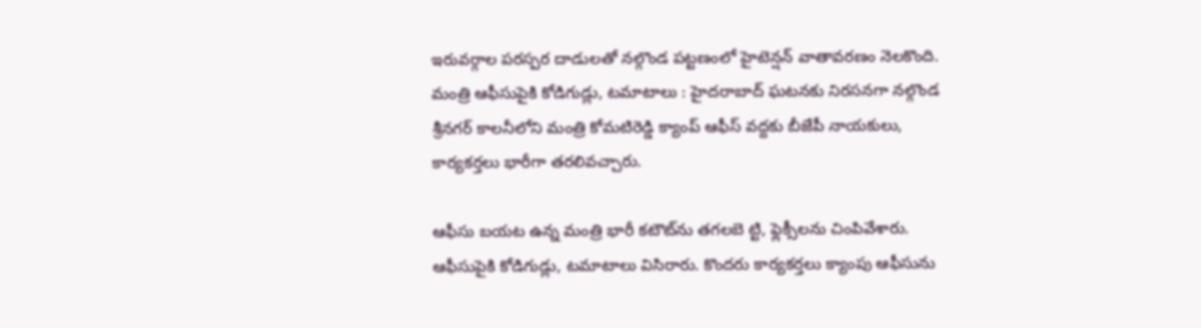ఇరువర్గాల పరస్పర దాడులతో నల్గొండ పట్టణంలో హైటెన్షన్‌ వాతావరణం నెలకొంది. మంత్రి ఆఫీసుపైకి కోడిగుడ్లు, టమాటాలు : హైదరాబాద్‌ ఘటనకు నిరసనగా నల్గొండ శ్రీనగర్‌ కాలనీలోని మంత్రి కోమటిరెడ్డి క్యాంప్‌ ఆఫీస్‌ వద్దకు బీజేపీ నాయకులు, కార్యకర్తలు భారీగా తరలివచ్చారు.

ఆఫీసు బయట ఉన్న మంత్రి భారీ కటౌట్‌ను తగలబె ట్టి, ఫ్లెక్సీలను చింపివేశారు. ఆఫీసుపైకి కోడిగుడ్లు, టమాటాలు విసిరారు. కొందరు కార్యకర్తలు క్యాంపు ఆఫీసును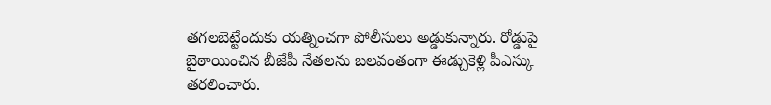తగలబెట్టేందుకు యత్నించగా పోలీసులు అడ్డుకున్నారు. రోడ్డుపై బైఠాయించిన బీజేపీ నేతలను బలవంతంగా ఈడ్చుకెళ్లి పీఎస్కు తరలించారు.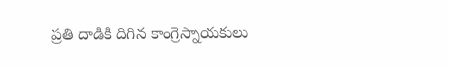ప్రతి దాడికి దిగిన కాంగ్రెస్నాయకులు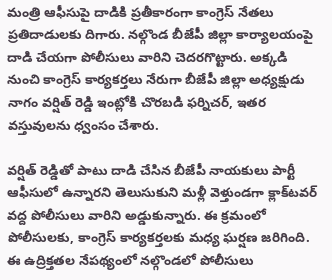మంత్రి ఆఫీసుపై దాడికి ప్రతీకారంగా కాంగ్రెస్‌ నేతలు ప్రతిదాడులకు దిగారు. నల్గొండ బీజేపీ జిల్లా కార్యాలయంపై దాడి చేయగా పోలీసులు వారిని చెదరగొట్టారు. అక్కడి నుంచి కాంగ్రెస్‌ కార్యకర్తలు నేరుగా బీజేపీ జిల్లా అధ్యక్షుడు నాగం వర్షిత్‌ రెడ్డి ఇంట్లోకి చొరబడి ఫర్నిచర్, ఇతర వస్తువులను ధ్వంసం చేశారు.

వర్షిత్‌ రెడ్డితో పాటు దాడి చేసిన బీజేపీ నాయకులు పార్టీ ఆఫీసులో ఉన్నారని తెలుసుకుని మళ్లీ వెళ్తుండగా క్లాక్‌టవర్‌ వద్ద పోలీసులు వారిని అడ్డుకున్నారు. ఈ క్రమంలో పోలీసులకు, కాంగ్రెస్‌ కార్యకర్తలకు మధ్య ఘర్షణ జరిగింది. ఈ ఉద్రిక్తతల నేపథ్యంలో నల్గొండలో పోలీసులు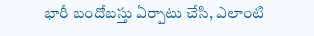భారీ బందోబస్తు ఏర్పాటు చేసి, ఎలాంటి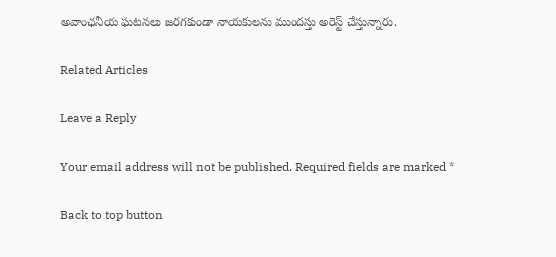అవాంఛనీయ ఘటనలు జరగకుండా నాయకులను ముందస్తు అరెస్ట్‌ చేస్తున్నారు.

Related Articles

Leave a Reply

Your email address will not be published. Required fields are marked *

Back to top button